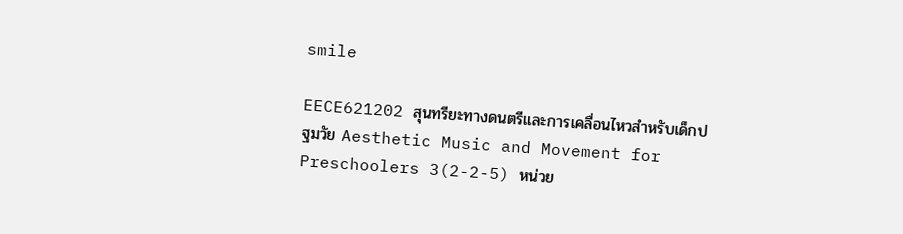smile

EECE621202 สุนทรียะทางดนตรีและการเคลื่อนไหวสำหรับเด็กปฐมวัย Aesthetic Music and Movement for Preschoolers 3(2-2-5) หน่วย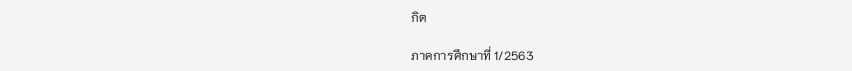กิต

ภาคการศึกษาที่ 1/2563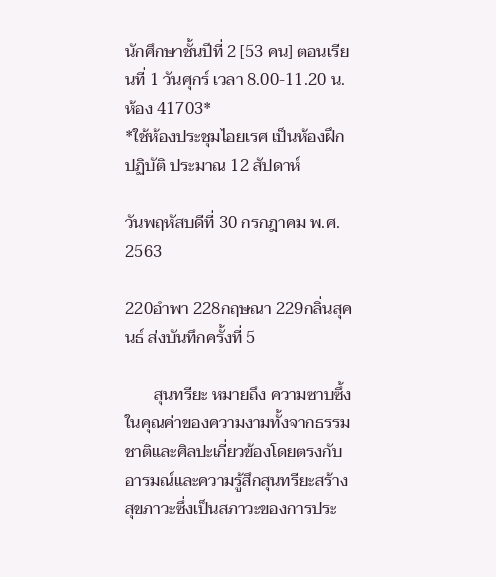นักศึกษาชั้นปีที่ 2 [53 คน] ตอนเรียนที่ 1 วันศุกร์ เวลา 8.00-11.20 น. ห้อง 41703*
*ใช้ห้องประชุมไอยเรศ เป็นห้องฝึกปฏิบัติ ประมาณ 12 สัปดาห์

วันพฤหัสบดีที่ 30 กรกฎาคม พ.ศ. 2563

220อำพา 228กฤษณา 229กลิ่นสุคนธ์ ส่งบันทึกครั้งที่ 5

       สุนทรียะ หมายถึง ความซาบซึ้งในคุณค่าของความงามทั้งจากธรรมชาติและศิลปะเกี่ยวข้องโดยตรงกับอารมณ์และความรู้สึกสุนทรียะสร้างสุขภาวะซึ่งเป็นสภาวะของการประ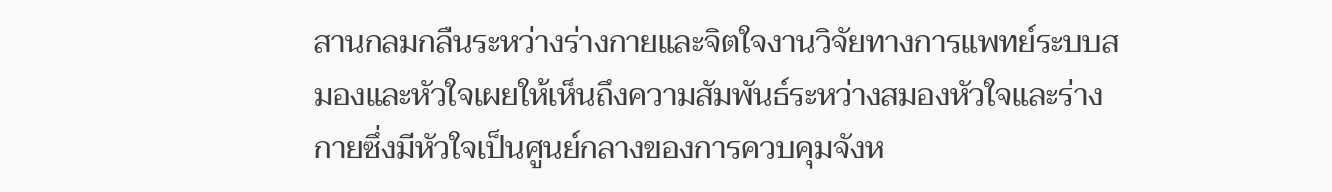สานกลมกลืนระหว่างร่างกายและจิตใจงานวิจัยทางการแพทย์ระบบสมองและหัวใจเผยให้เห็นถึงความสัมพันธ์ระหว่างสมองหัวใจและร่างกายซึ่งมีหัวใจเป็นศูนย์กลางของการควบคุมจังห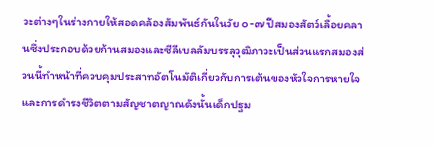วะต่างๆในร่างกายให้สอดคล้องสัมพันธ์กันในวัย ๐-๗ ปีสมองสัตว์เลื้อยคลานซึ่งประกอบด้วยก้านสมองและซีลีเบลลัมบรรลุวุฒิภาวะเป็นส่วนแรกสมองส่วนนี้ทำหน้าที่ควบคุมประสาทอัตโนมัติเกี่ยวกับการเต้นของหัวใจการหายใจและการดำรงชีวิตตามสัญชาตญาณดังนั้นเด็กปฐม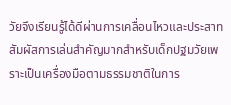วัยจึงเรียนรู้ได้ดีผ่านการเคลื่อนไหวและประสาทสัมผัสการเล่นสำคัญมากสำหรับเด็กปฐมวัยเพราะเป็นเครื่องมือตามธรรมชาติในการ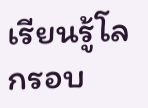เรียนรู้โลกรอบ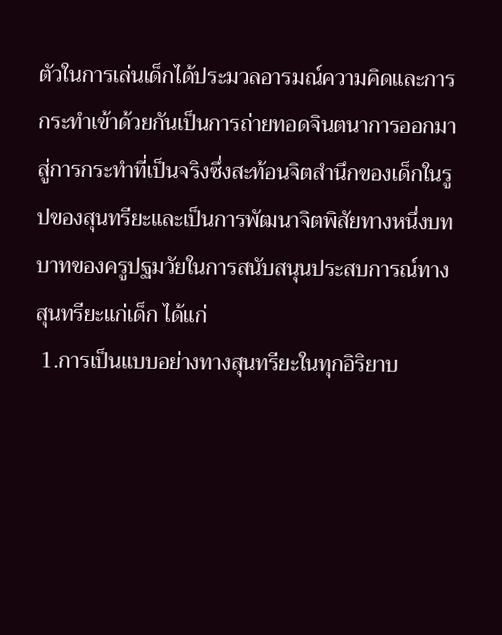ตัวในการเล่นเด็กได้ประมวลอารมณ์ความคิดและการกระทำเข้าด้วยกันเป็นการถ่ายทอดจินตนาการออกมาสู่การกระทำที่เป็นจริงซึ่งสะท้อนจิตสำนึกของเด็กในรูปของสุนทรียะและเป็นการพัฒนาจิตพิสัยทางหนึ่งบทบาทของครูปฐมวัยในการสนับสนุนประสบการณ์ทางสุนทรียะแก่เด็ก ได้แก่
 1.การเป็นแบบอย่างทางสุนทรียะในทุกอิริยาบ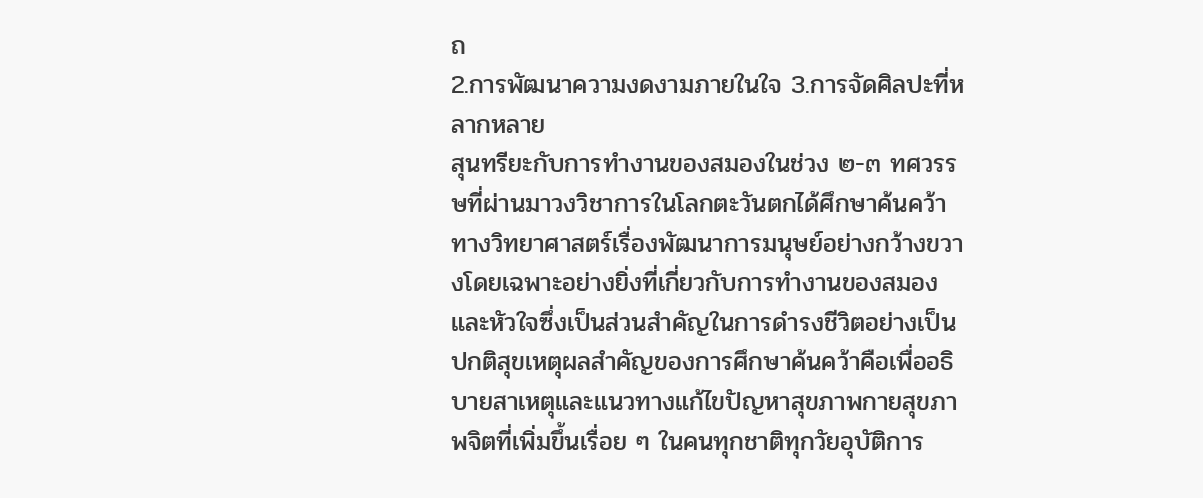ถ
2.การพัฒนาความงดงามภายในใจ 3.การจัดศิลปะที่หลากหลาย
สุนทรียะกับการทำงานของสมองในช่วง ๒-๓ ทศวรรษที่ผ่านมาวงวิชาการในโลกตะวันตกได้ศึกษาค้นคว้าทางวิทยาศาสตร์เรื่องพัฒนาการมนุษย์อย่างกว้างขวางโดยเฉพาะอย่างยิ่งที่เกี่ยวกับการทำงานของสมองและหัวใจซึ่งเป็นส่วนสำคัญในการดำรงชีวิตอย่างเป็นปกติสุขเหตุผลสำคัญของการศึกษาค้นคว้าคือเพื่ออธิบายสาเหตุและแนวทางแก้ไขปัญหาสุขภาพกายสุขภาพจิตที่เพิ่มขึ้นเรื่อย ๆ ในคนทุกชาติทุกวัยอุบัติการ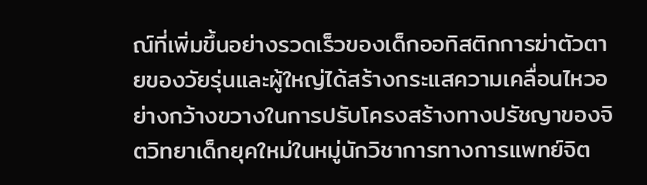ณ์ที่เพิ่มขึ้นอย่างรวดเร็วของเด็กออทิสติกการฆ่าตัวตายของวัยรุ่นและผู้ใหญ่ได้สร้างกระแสความเคลื่อนไหวอย่างกว้างขวางในการปรับโครงสร้างทางปรัชญาของจิตวิทยาเด็กยุคใหม่ในหมู่นักวิชาการทางการแพทย์จิต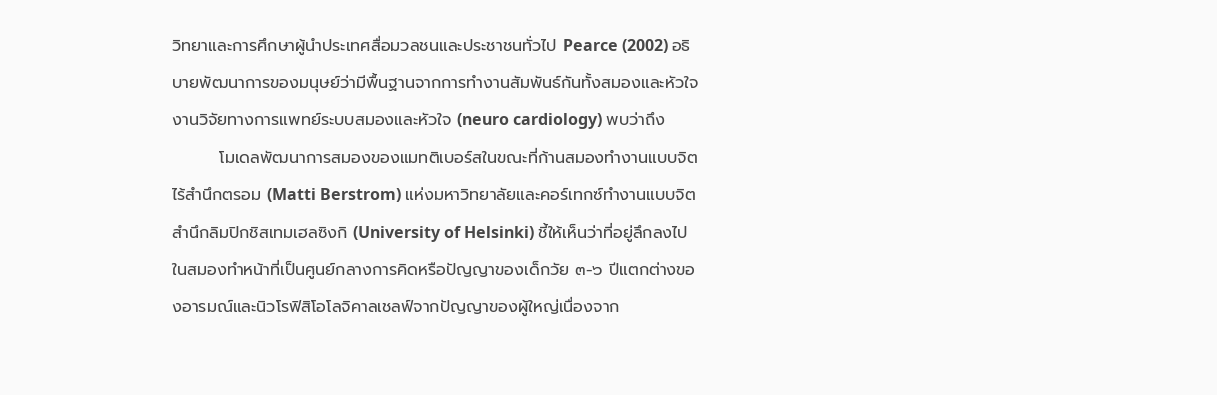วิทยาและการศึกษาผู้นำประเทศสื่อมวลชนและประชาชนทั่วไป Pearce (2002) อธิบายพัฒนาการของมนุษย์ว่ามีพื้นฐานจากการทำงานสัมพันธ์กันทั้งสมองและหัวใจงานวิจัยทางการแพทย์ระบบสมองและหัวใจ (neuro cardiology) พบว่าถึง
        โมเดลพัฒนาการสมองของแมทติเบอร์สในขณะที่ก้านสมองทำงานแบบจิตไร้สำนึกตรอม (Matti Berstrom) แห่งมหาวิทยาลัยและคอร์เทกซ์ทำงานแบบจิตสำนึกลิมปิกชิสเทมเฮลซิงกิ (University of Helsinki) ชี้ให้เห็นว่าที่อยู่ลึกลงไปในสมองทำหน้าที่เป็นศูนย์กลางการคิดหรือปัญญาของเด็กวัย ๓-๖ ปีแตกต่างของอารมณ์และนิวโรฟิสิโอโลจิคาลเชลฟ์จากปัญญาของผู้ใหญ่เนื่องจาก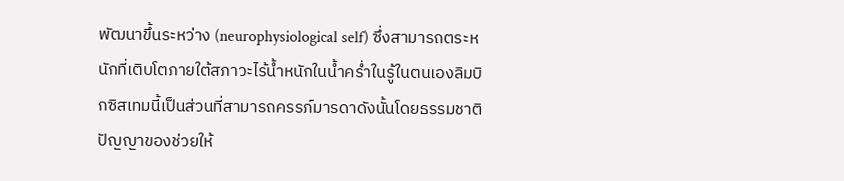พัฒนาขึ้นระหว่าง (neurophysiological self) ซึ่งสามารถตระหนักที่เติบโตภายใต้สภาวะไร้น้ำหนักในน้ำคร่ำในรู้ในตนเองลิมบิกซิสเทมนี้เป็นส่วนที่สามารถครรภ์มารดาดังนั้นโดยธรรมชาติปัญญาของช่วยให้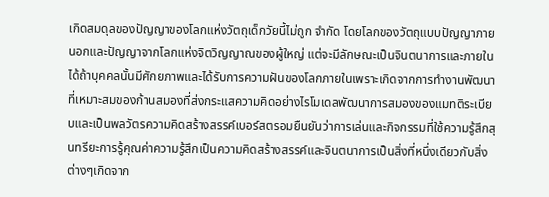เกิดสมดุลของปัญญาของโลกแห่งวัตถุเด็กวัยนี้ไม่ถูก จำกัด โดยโลกของวัตถุแบบปัญญาภายนอกและปัญญาจากโลกแห่งจิตวิญญาณของผู้ใหญ่ แต่จะมีลักษณะเป็นจินตนาการและภายในได้ถ้าบุคคลนั้นมีศักยภาพและได้รับการความฝันของโลกภายในเพราะเกิดจากการทำงานพัฒนาที่เหมาะสมของก้านสมองที่ส่งกระแสความคิดอย่างไรโมเดลพัฒนาการสมองของแมทติระเบียบและเป็นพลวัตรความคิดสร้างสรรค์เบอร์สตรอมยืนยันว่าการเล่นและกิจกรรมที่ใช้ความรู้สึกสุนทรียะการรู้คุณค่าความรู้สึกเป็นความคิดสร้างสรรค์และจินตนาการเป็นสิ่งที่หนึ่งเดียวกับสิ่งต่างๆเกิดจาก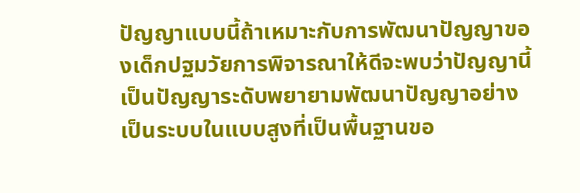ปัญญาแบบนี้ถ้าเหมาะกับการพัฒนาปัญญาของเด็กปฐมวัยการพิจารณาให้ดีจะพบว่าปัญญานี้เป็นปัญญาระดับพยายามพัฒนาปัญญาอย่างเป็นระบบในแบบสูงที่เป็นพื้นฐานขอ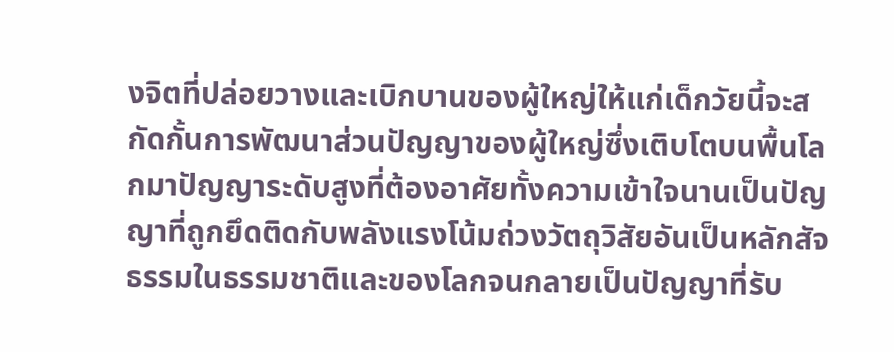งจิตที่ปล่อยวางและเบิกบานของผู้ใหญ่ให้แก่เด็กวัยนี้จะสกัดกั้นการพัฒนาส่วนปัญญาของผู้ใหญ่ซึ่งเติบโตบนพื้นโลกมาปัญญาระดับสูงที่ต้องอาศัยทั้งความเข้าใจนานเป็นปัญญาที่ถูกยึดติดกับพลังแรงโน้มถ่วงวัตถุวิสัยอันเป็นหลักสัจธรรมในธรรมชาติและของโลกจนกลายเป็นปัญญาที่รับ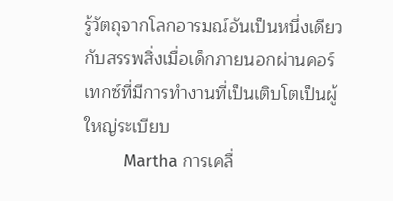รู้วัตถุจากโลกอารมณ์อันเป็นหนึ่งเดียวกับสรรพสิ่งเมื่อเด็กภายนอกผ่านคอร์เทกซ์ที่มีการทำงานที่เป็นเติบโตเป็นผู้ใหญ่ระเบียบ
        Martha การเคลื่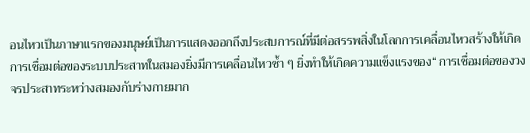อนไหวเป็นภาษาแรกของมนุษย์เป็นการแสดงออกถึงประสบการณ์ที่มีต่อสรรพสิ่งในโลกการเคลื่อนไหวสร้างให้เกิดการเชื่อมต่อของระบบประสาทในสมองยิ่งมีการเคลื่อนไหวซ้ำ ๆ ยิ่งทำให้เกิดความแข็งแรงของ“ การเชื่อมต่อของวงจรประสาทระหว่างสมองกับร่างกายมาก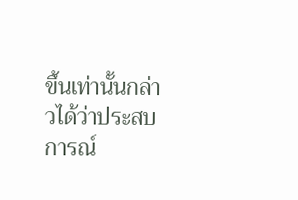ขึ้นเท่านั้นกล่าวได้ว่าประสบการณ์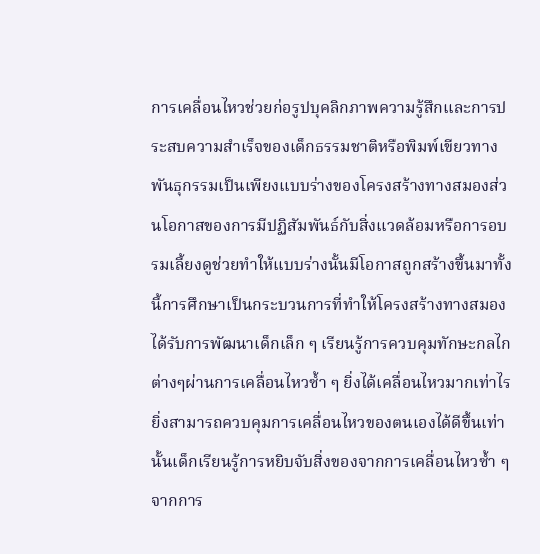การเคลื่อนไหวช่วยก่อรูปบุคลิกภาพความรู้สึกและการประสบความสำเร็จของเด็กธรรมชาติหรือพิมพ์เขียวทางพันธุกรรมเป็นเพียงแบบร่างของโครงสร้างทางสมองส่วนโอกาสของการมีปฏิสัมพันธ์กับสิ่งแวดล้อมหรือการอบรมเลี้ยงดูช่วยทำให้แบบร่างนั้นมีโอกาสถูกสร้างขึ้นมาทั้งนี้การศึกษาเป็นกระบวนการที่ทำให้โครงสร้างทางสมองได้รับการพัฒนาเด็กเล็ก ๆ เรียนรู้การควบคุมทักษะกลไกต่างๆผ่านการเคลื่อนไหวซ้ำ ๆ ยิ่งได้เคลื่อนไหวมากเท่าไรยิ่งสามารถควบคุมการเคลื่อนไหวของตนเองได้ดีขึ้นเท่านั้นเด็กเรียนรู้การหยิบจับสิ่งของจากการเคลื่อนไหวซ้ำ ๆ จากการ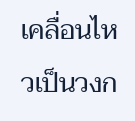เคลื่อนไหวเป็นวงก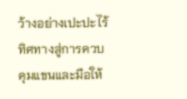ว้างอย่างเปะปะไร้ทิศทางสู่การควบคุมแขนและมือให้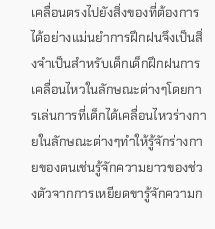เคลื่อนตรงไปยังสิ่งของที่ต้องการได้อย่างแม่นยำการฝึกฝนจึงเป็นสิ่งจำเป็นสำหรับเด็กเด็กฝึกฝนการเคลื่อนไหวในลักษณะต่างๆโดยการเล่นการที่เด็กได้เคลื่อนไหวร่างกายในลักษณะต่างๆทำให้รู้จักร่างกายของตนเช่นรู้จักความยาวของช่วงตัวจากการเหยียดขารู้จักความก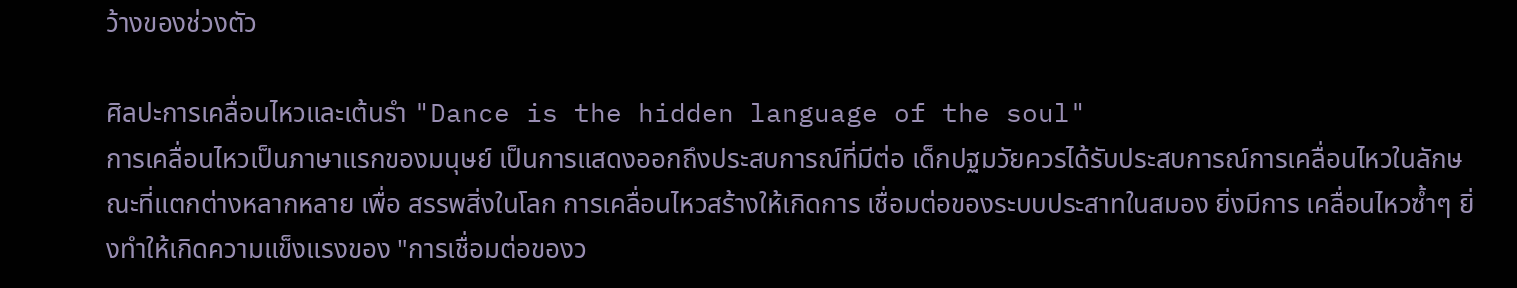ว้างของช่วงตัว

ศิลปะการเคลื่อนไหวและเต้นรำ "Dance is the hidden language of the soul"
การเคลื่อนไหวเป็นภาษาแรกของมนุษย์ เป็นการแสดงออกถึงประสบการณ์ที่มีต่อ เด็กปฐมวัยควรได้รับประสบการณ์การเคลื่อนไหวในลักษณะที่แตกต่างหลากหลาย เพื่อ สรรพสิ่งในโลก การเคลื่อนไหวสร้างให้เกิดการ เชื่อมต่อของระบบประสาทในสมอง ยิ่งมีการ เคลื่อนไหวซ้ำๆ ยิ่งทำให้เกิดความแข็งแรงของ "การเชื่อมต่อของว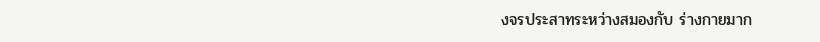งจรประสาทระหว่างสมองกับ ร่างกายมาก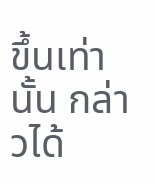ขึ้นเท่านั้น กล่าวได้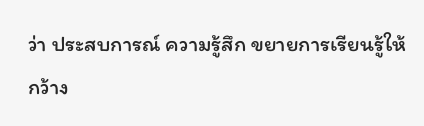ว่า ประสบการณ์ ความรู้สึก ขยายการเรียนรู้ให้กว้าง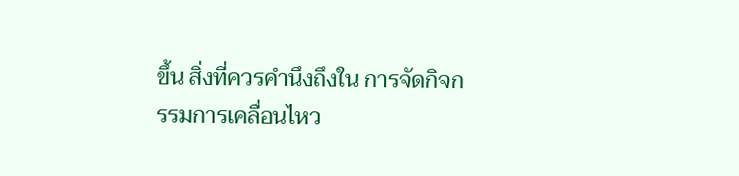ขึ้น สิ่งที่ควรคำนึงถึงใน การจัดกิจกรรมการเคลื่อนไหว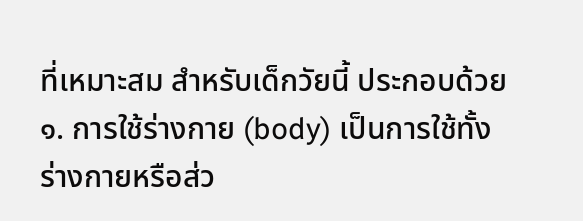ที่เหมาะสม สำหรับเด็กวัยนี้ ประกอบด้วย
๑. การใช้ร่างกาย (body) เป็นการใช้ทั้ง ร่างกายหรือส่ว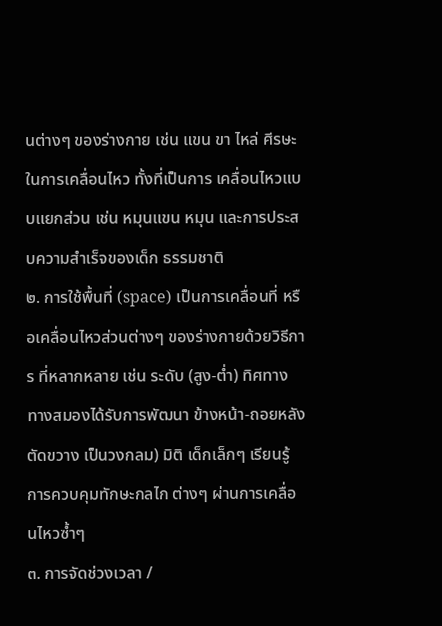นต่างๆ ของร่างกาย เช่น แขน ขา ไหล่ ศีรษะ ในการเคลื่อนไหว ทั้งที่เป็นการ เคลื่อนไหวแบบแยกส่วน เช่น หมุนแขน หมุน และการประสบความสำเร็จของเด็ก ธรรมชาติ
๒. การใช้พื้นที่ (space) เป็นการเคลื่อนที่ หรือเคลื่อนไหวส่วนต่างๆ ของร่างกายด้วยวิธีการ ที่หลากหลาย เช่น ระดับ (สูง-ต่ำ) ทิศทาง ทางสมองได้รับการพัฒนา ข้างหน้า-ถอยหลัง ตัดขวาง เป็นวงกลม) มิติ เด็กเล็กๆ เรียนรู้การควบคุมทักษะกลไก ต่างๆ ผ่านการเคลื่อนไหวซ้ำๆ
๓. การจัดช่วงเวลา /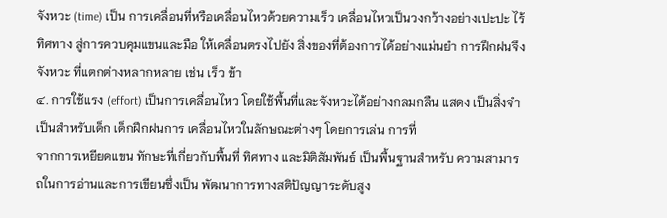จังหวะ (time) เป็น การเคลื่อนที่หรือเคลื่อนไหวด้วยความเร็ว เคลื่อนไหวเป็นวงกว้างอย่างเปะปะ ไร้ทิศทาง สู่การควบคุมแขนและมือ ให้เคลื่อนตรงไปยัง สิ่งของที่ต้องการได้อย่างแม่นยำ การฝึกฝนจึง จังหวะ ที่แตกต่างหลากหลาย เช่น เร็ว ข้า
๔. การใช้แรง (effort) เป็นการเคลื่อนไหว โดยใช้พื้นที่และจังหวะได้อย่างกลมกลืน แสดง เป็นสิ่งจำเป็นสำหรับเด็ก เด็กฝึกฝนการ เคลื่อนไหวในลักษณะต่างๆ โดยการเล่น การที่
จากการเหยียดแขน ทักษะที่เกี่ยวกับพื้นที่ ทิศทาง และมิติสัมพันธ์ เป็นพื้นฐานสำหรับ ความสามารถในการอ่านและการเขียนซึ่งเป็น พัฒนาการทางสติปัญญาระดับสูง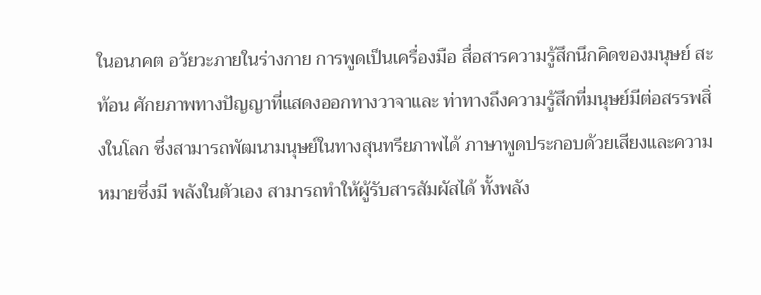ในอนาคต อวัยวะภายในร่างกาย การพูดเป็นเครื่องมือ สื่อสารความรู้สึกนึกคิดของมนุษย์ สะท้อน ศักยภาพทางปัญญาที่แสดงออกทางวาจาและ ท่าทางถึงความรู้สึกที่มนุษย์มีต่อสรรพสิ่งในโลก ซึ่งสามารถพัฒนามนุษย์ในทางสุนทรียภาพได้ ภาษาพูดประกอบด้วยเสียงและความหมายซึ่งมี พลังในตัวเอง สามารถทำให้ผู้รับสารสัมผัสได้ ทั้งพลัง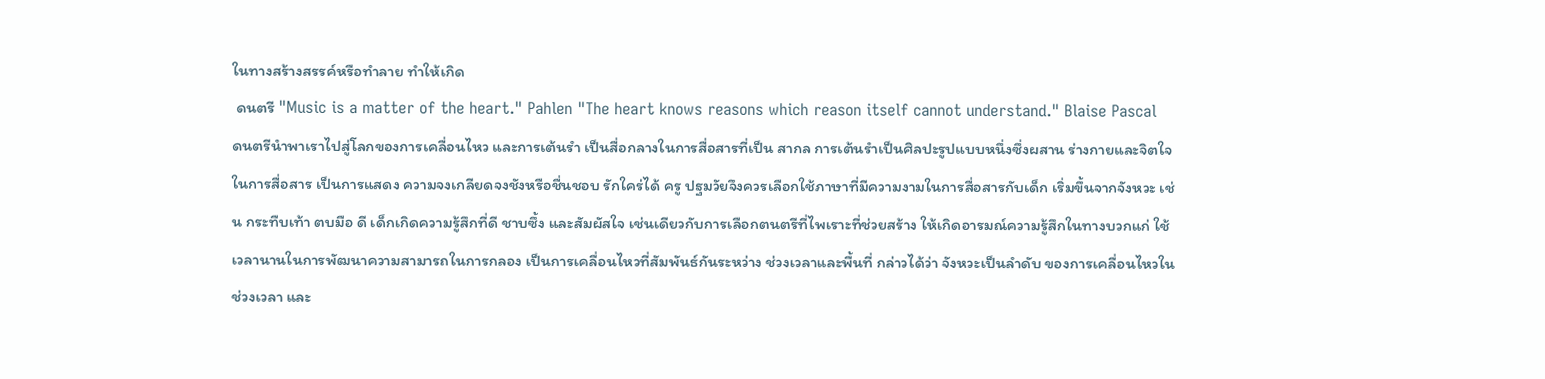ในทางสร้างสรรค์หรือทำลาย ทำให้เกิด
 ดนตรี "Music is a matter of the heart." Pahlen "The heart knows reasons which reason itself cannot understand." Blaise Pascal
ดนตรีนำพาเราไปสู่โลกของการเคลื่อนไหว และการเต้นรำ เป็นสื่อกลางในการสื่อสารที่เป็น สากล การเต้นรำเป็นศิลปะรูปแบบหนึ่งซึ่งผสาน ร่างกายและจิตใจในการสื่อสาร เป็นการแสดง ความจงเกลียดจงชังหรือชื่นชอบ รักใคร่ได้ ครู ปฐมวัยจึงควรเลือกใช้ภาษาที่มีความงามในการสื่อสารกับเด็ก เริ่มขึ้นจากจังหวะ เช่น กระทืบเท้า ตบมือ ดี เด็กเกิดความรู้สึกที่ดี ชาบซึ้ง และสัมผัสใจ เช่นเดียวกับการเลือกตนตรีที่ไพเราะที่ช่วยสร้าง ให้เกิดอารมณ์ความรู้สึกในทางบวกแก่ ใช้เวลานานในการพัฒนาความสามารถในการกลอง เป็นการเคลื่อนไหวที่สัมพันธ์กันระหว่าง ช่วงเวลาและพื้นที่ กล่าวได้ว่า จังหวะเป็นลำดับ ของการเคลื่อนไหวในช่วงเวลา และ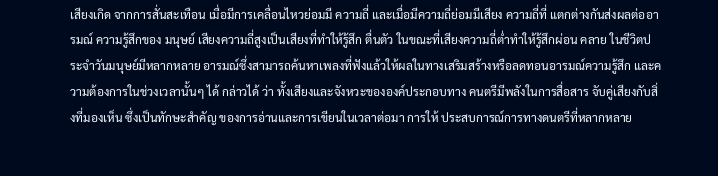เสียงเกิด จากการสั่นสะเทือน เมื่อมีการเคลื่อนไหวย่อมมี ความถี่ และเมื่อมีความถี่ย่อมมีเสียง ความถี่ที่ แตกต่างกันส่งผลต่ออารมณ์ ความรู้สึกของ มนุษย์ เสียงความถี่สูงเป็นเสียงที่ทำให้รู้สึก ตื่นตัว ในขณะที่เสียงความถี่ต่ำทำให้รู้สึกผ่อน คลาย ในชีวิตประจำวันมนุษย์มีหลากหลาย อารมณ์ซึ่งสามารถค้นหาเพลงที่ฟังแล้วให้ผลในทางเสริมสร้างหรือลดทอนอารมณ์ความรู้สึก และความต้องการในช่วงเวลานั้นๆ ได้ กล่าวได้ ว่า ทั้งเสียงและจังหวะขององค์ประกอบทาง คนตรีมีพลังในการสื่อสาร จับคู่เสียงกับสิ่งที่มองเห็น ซึ่งเป็นทักษะสำคัญ ของการอ่านและการเขียนในเวลาต่อมา การให้ ประสบการณ์การทางดนตรีที่หลากหลาย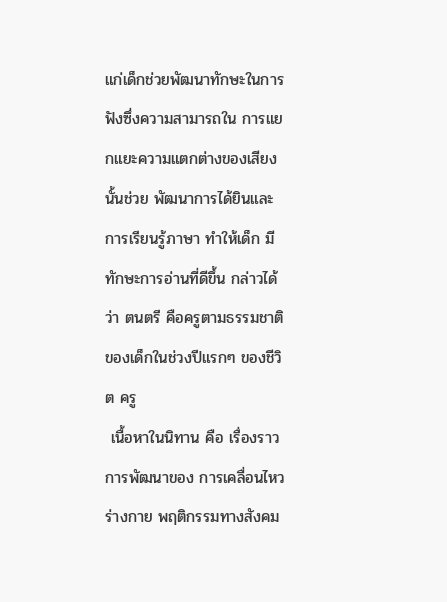แก่เด็กช่วยพัฒนาทักษะในการฟังซึ่งความสามารถใน การแยกแยะความแตกต่างของเสียงนั้นช่วย พัฒนาการได้ยินและการเรียนรู้ภาษา ทำให้เด็ก มีทักษะการอ่านที่ดีขึ้น กล่าวได้ว่า ตนตรี คือครูตามธรรมชาติของเด็กในช่วงปีแรกๆ ของชีวิต ครู
 เนื้อหาในนิทาน คือ เรื่องราวการพัฒนาของ การเคลื่อนไหวร่างกาย พฤติกรรมทางสังคม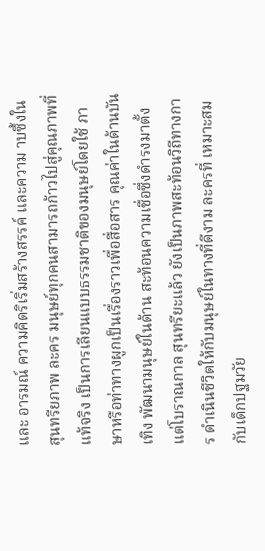และ อารมณ์ ความคิดริเริ่มสร้างสรรค์ และความ าบซึ้งในสุนทรียภาพ ละคร มนุษย์ทุกคนสามารถก้าวไปสู่คุณภาพที่แท้จริง เป็นการเลียนแบบธรรมชาติของมนุษย์โดยใช้ ภาษาหรือท่าทางผูกเป็นเรื่องราวเพื่อสื่อสาร คุณค่าในด้านบันเทิง พัฒนามนุษย์ในด้าน สะท้อนความเชื่อซึ่งดำรงมาตั้งแต่โบราณกาล สุนทรียะแล้ว ยังเป็นภาพสะท้อนวิถีทางการ ดำเนินชีวิตให้กับมนุษย์ในทางที่ดีงาม ละครที่ เหมาะสมกับเด็กปฐมวัย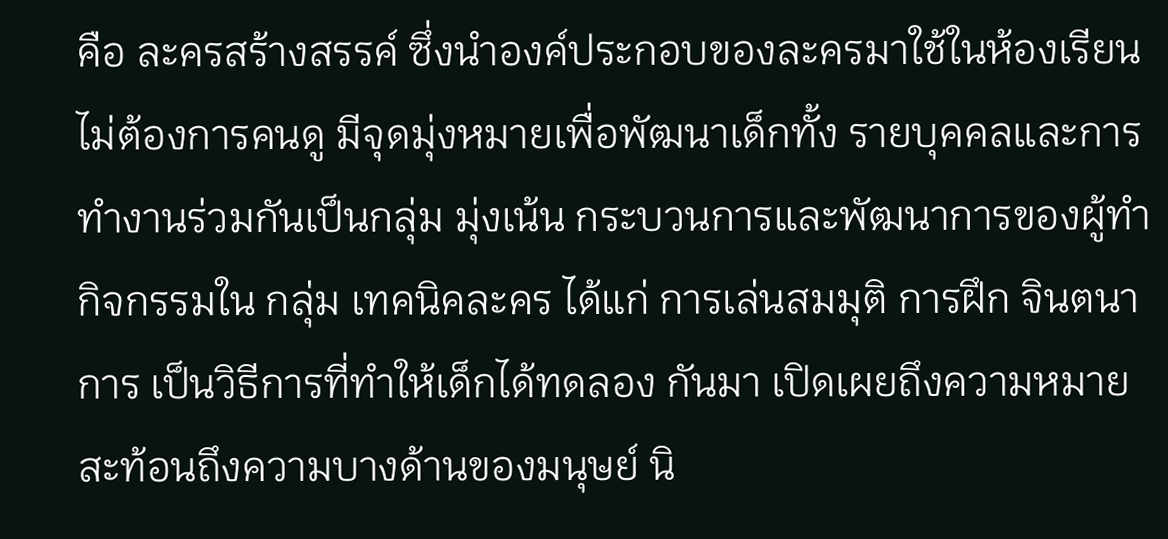คือ ละครสร้างสรรค์ ซึ่งนำองค์ประกอบของละครมาใช้ในห้องเรียน ไม่ต้องการคนดู มีจุดมุ่งหมายเพื่อพัฒนาเด็กทั้ง รายบุคคลและการทำงานร่วมกันเป็นกลุ่ม มุ่งเน้น กระบวนการและพัฒนาการของผู้ทำกิจกรรมใน กลุ่ม เทคนิคละคร ได้แก่ การเล่นสมมุติ การฝึก จินตนาการ เป็นวิธีการที่ทำให้เด็กได้ทดลอง กันมา เปิดเผยถึงความหมาย สะท้อนถึงความบางด้านของมนุษย์ นิ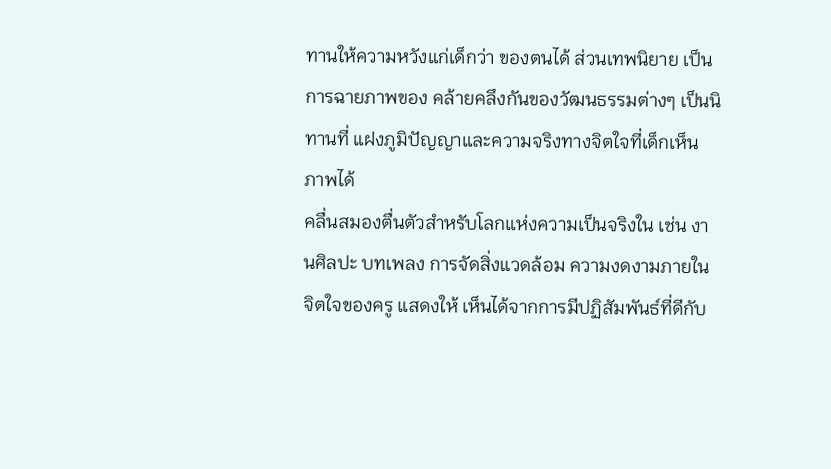ทานให้ความหวังแก่เด็กว่า ของตนได้ ส่วนเทพนิยาย เป็นการฉายภาพของ คล้ายคลึงกันของวัฒนธรรมต่างๆ เป็นนิทานที่ แฝงภูมิปัญญาและความจริงทางจิตใจที่เด็กเห็น ภาพได้
คลื่นสมองตื่นตัวสำหรับโลกแห่งความเป็นจริงใน เช่น งานศิลปะ บทเพลง การจัดสิ่งแวดล้อม ความงดงามภายในจิตใจของครู แสดงให้ เห็นได้จากการมีปฏิสัมพันธ์ที่ดีกับ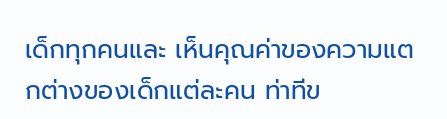เด็กทุกคนและ เห็นคุณค่าของความแตกต่างของเด็กแต่ละคน ท่าทีข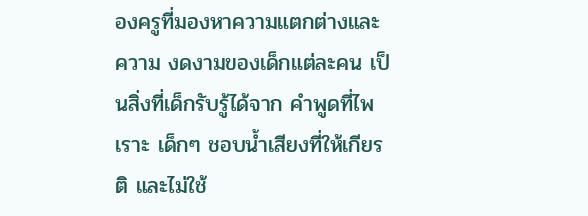องครูที่มองหาความแตกต่างและความ งดงามของเด็กแต่ละคน เป็นสิ่งที่เด็กรับรู้ได้จาก คำพูดที่ไพเราะ เด็กๆ ชอบน้ำเสียงที่ให้เกียรติ และไม่ใช้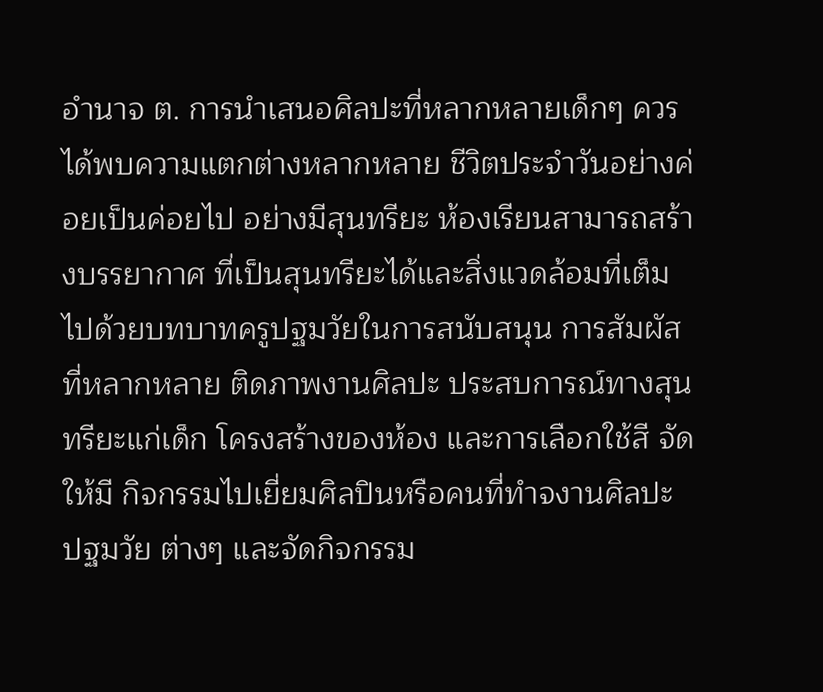อำนาจ ต. การนำเสนอศิลปะที่หลากหลายเด็กๆ ควรได้พบความแตกต่างหลากหลาย ชีวิตประจำวันอย่างค่อยเป็นค่อยไป อย่างมีสุนทรียะ ห้องเรียนสามารถสร้างบรรยากาศ ที่เป็นสุนทรียะได้และสิ่งแวดล้อมที่เต็มไปด้วยบทบาทครูปฐมวัยในการสนับสนุน การสัมผัสที่หลากหลาย ติดภาพงานศิลปะ ประสบการณ์ทางสุนทรียะแก่เด็ก โครงสร้างของห้อง และการเลือกใช้สี จัดให้มี กิจกรรมไปเยี่ยมศิลปินหรือคนที่ทำจงานศิลปะ ปฐมวัย ต่างๆ และจัดกิจกรรม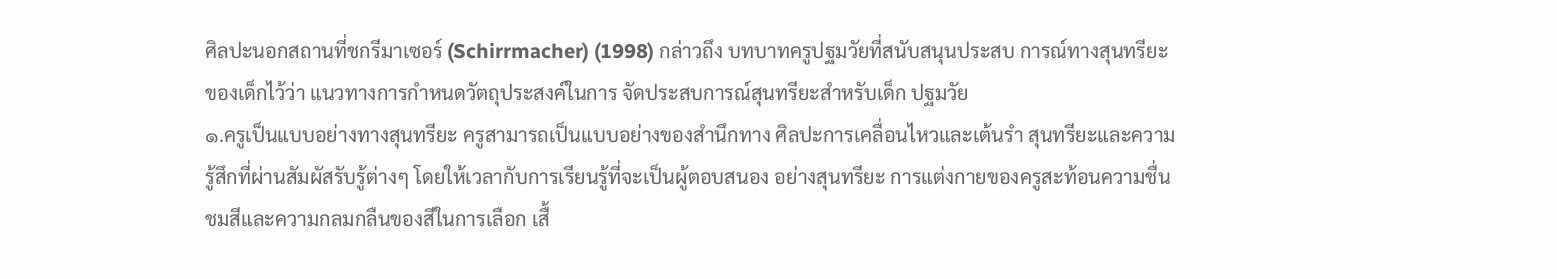ศิลปะนอกสถานที่ชกรีมาเซอร์ (Schirrmacher) (1998) กล่าวถึง บทบาทครูปฐมวัยที่สนับสนุนประสบ การณ์ทางสุนทรียะของเด็กไว้ว่า แนวทางการกำหนดวัตถุประสงค์ในการ จัดประสบการณ์สุนทรียะสำหรับเด็ก ปฐมวัย
๑.ครูเป็นแบบอย่างทางสุนทรียะ ครูสามารถเป็นแบบอย่างของสำนึกทาง ศิลปะการเคลื่อนไหวและเต้นรำ สุนทรียะและความรู้สึกที่ผ่านสัมผัสรับรู้ต่างๆ โดยให้เวลากับการเรียนรู้ที่จะเป็นผู้ตอบสนอง อย่างสุนทรียะ การแต่งกายของครูสะท้อนความชื่นชมสีและความกลมกลืนของสีในการเลือก เสื้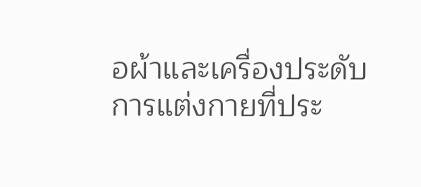อผ้าและเครื่องประดับ การแต่งกายที่ประ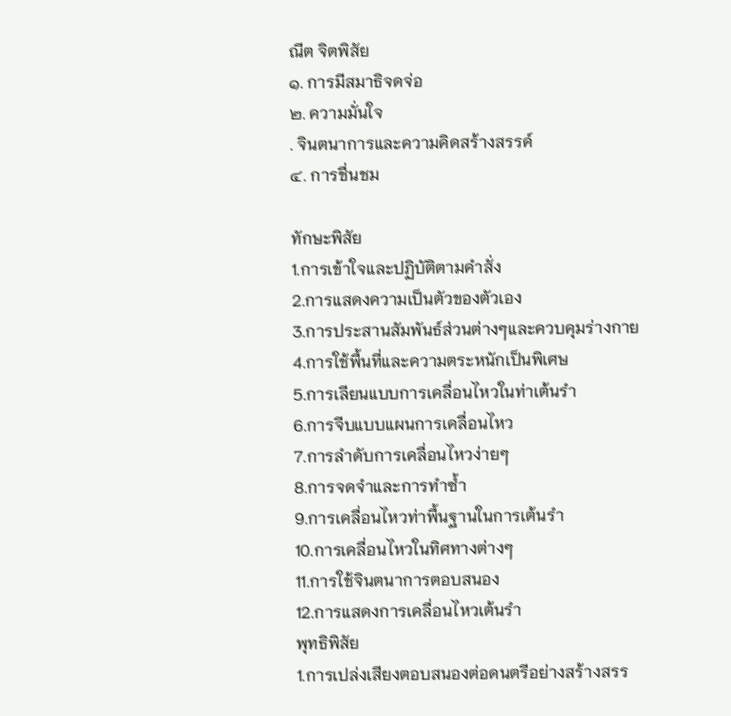ณีต จิตพิสัย
๑. การมีสมาธิจดจ่อ
๒. ความมั่นใจ
. จินตนาการและความคิดสร้างสรรค์
๔. การชื่นชม

ทักษะพิสัย
1.การเข้าใจและปฏิบัติตามคำสั่ง
2.การแสดงความเป็นตัวของตัวเอง
3.การประสานสัมพันธ์ส่วนต่างๆและควบคุมร่างกาย
4.การใช้พื้นที่และความตระหนักเป็นพิเศษ
5.การเลียนแบบการเคลื่อนไหวในท่าเต้นรำ
6.การจีบแบบแผนการเคลื่อนไหว
7.การลำดับการเคลื่อนไหวง่ายๆ
8.การจดจำและการทำซ้ำ
9.การเคลื่อนไหวท่าพื้นฐานในการเต้นรำ
10.การเคลื่อนไหวในทิศทางต่างๆ
11.การใช้จินตนาการตอบสนอง
12.การแสดงการเคลื่อนไหวเต้นรำ
พุทธิพิสัย
1.การเปล่งเสียงตอบสนองต่อดนตรีอย่างสร้างสรร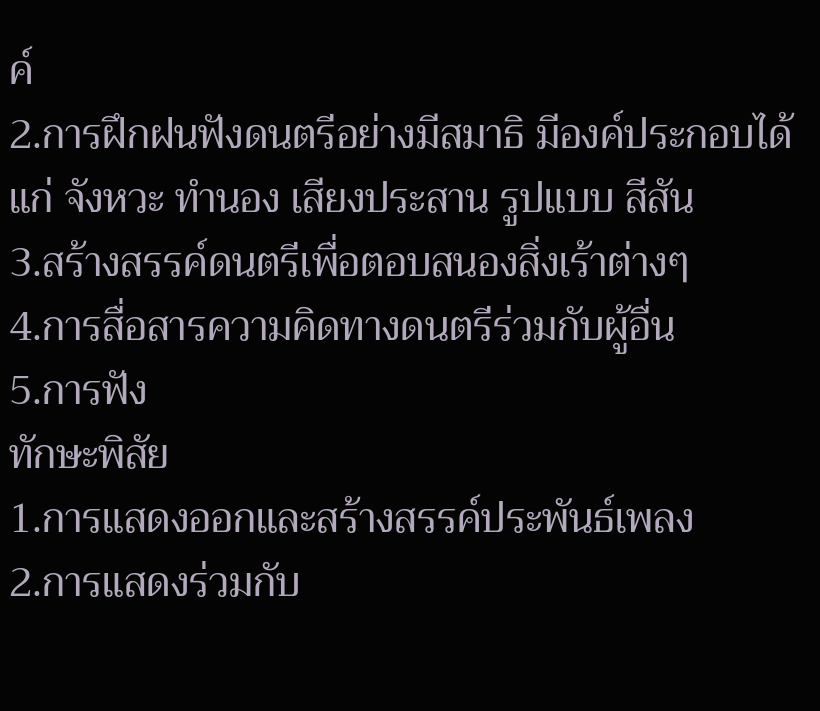ค์
2.การฝึกฝนฟังดนตรีอย่างมีสมาธิ มีองค์ประกอบได้แก่ จังหวะ ทำนอง เสียงประสาน รูปแบบ สีสัน
3.สร้างสรรค์ดนตรีเพื่อตอบสนองสิ่งเร้าต่างๆ
4.การสื่อสารความคิดทางดนตรีร่วมกับผู้อื่น
5.การฟัง
ทักษะพิสัย
1.การแสดงออกและสร้างสรรค์ประพันธ์เพลง
2.การแสดงร่วมกับ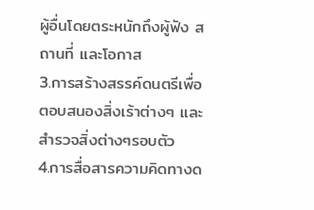ผู้อื่นโดยตระหนักถึงผู้ฟัง สถานที่ และโอกาส
3.การสร้างสรรค์ดนตรีเพื่อตอบสนองสิ่งเร้าต่างๆ และสำรวจสิ่งต่างๆรอบตัว
4.การสื่อสารความคิดทางด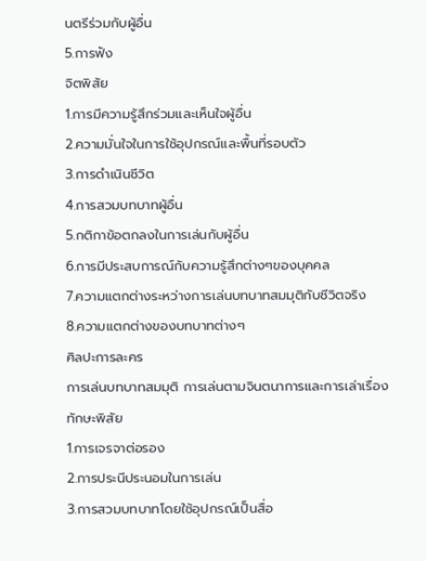นตรีร่วมกับผู้อื่น
5.การฟัง
จิตพิสัย
1.การมีความรู้สึกร่วมและเห็นใจผู้อื่น
2.ความมั่นใจในการใช้อุปกรณ์และพื้นที่รอบตัว
3.การดำเนินชีวิต
4.การสวมบทบาทผู้อื่น
5.กติกาข้อตกลงในการเล่นกับผู้อื่น
6.การมีประสบการณ์กับความรู้สึกต่างๆของบุคคล
7.ความแตกต่างระหว่างการเล่นบทบาทสมมุติกับชีวิตจริง
8.ความแตกต่างของบทบาทต่างๆ
ศิลปะการละคร
การเล่นบทบาทสมมุติ การเล่นตามจินตนาการและการเล่าเรื่อง
ทักษะพิสัย
1.การเจรจาต่อรอง
2.การประนีประนอมในการเล่น
3.การสวมบทบาทโดยใช้อุปกรณ์เป็นสื่อ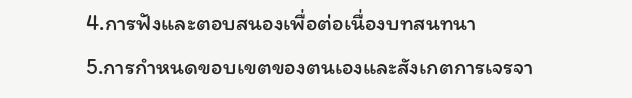4.การฟังและตอบสนองเพื่อต่อเนื่องบทสนทนา
5.การกำหนดขอบเขตของตนเองและสังเกตการเจรจา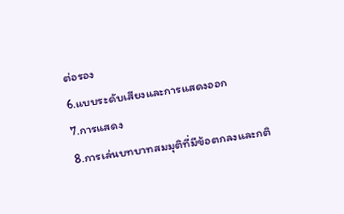ต่อรอง
6.แบบระดับเสียงและการแสดงออก
7.การแสดง
8.การเล่นบทบาทสมมุติที่มีข้อตกลงและกติ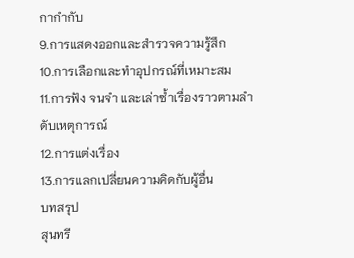กากำกับ
9.การแสดงออกและสำรวจความรู้สึก
10.การเลือกและทำอุปกรณ์ที่เหมาะสม
11.การฟัง จนจำ และเล่าซ้ำเรื่องราวตามลำดับเหตุการณ์
12.การแต่งเรื่อง
13.การแลกเปลี่ยนความคิดกับผู้อื่น
บทสรุป
สุนทรี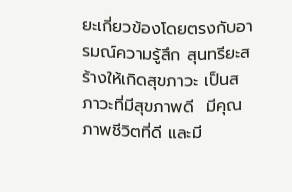ยะเกี่ยวข้องโดยตรงกับอารมณ์ความรู้สึก สุนทรียะสร้างให้เกิดสุขภาวะ เป็นสภาวะที่มีสุขภาพดี  มีคุณภาพชีวิตที่ดี และมี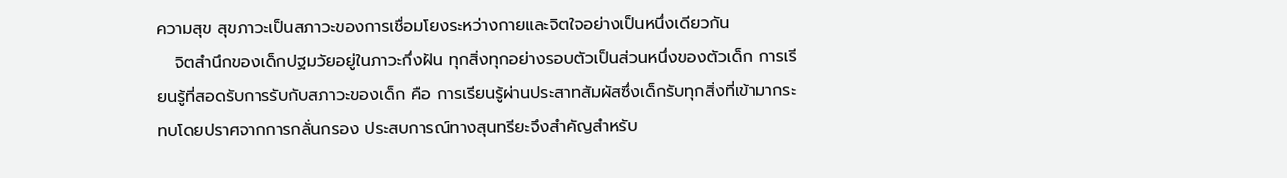ความสุข สุขภาวะเป็นสภาวะของการเชื่อมโยงระหว่างกายและจิตใจอย่างเป็นหนึ่งเดียวกัน
   จิตสำนึกของเด็กปฐมวัยอยู่ในภาวะกึ่งฝัน ทุกสิ่งทุกอย่างรอบตัวเป็นส่วนหนึ่งของตัวเด็ก การเรียนรู้ที่สอดรับการรับกับสภาวะของเด็ก คือ การเรียนรู้ผ่านประสาทสัมผัสซึ่งเด็กรับทุกสิ่งที่เข้ามากระทบโดยปราศจากการกลั่นกรอง ประสบการณ์ทางสุนทรียะจึงสำคัญสำหรับ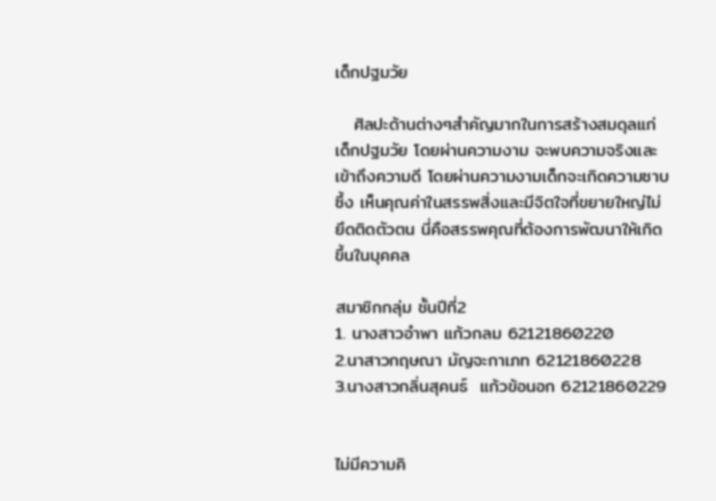เด็กปฐมวัย

   ศิลปะด้านต่างๆสำคัญมากในการสร้างสมดุลแก่เด็กปฐมวัย โดยผ่านความงาม จะพบความจริงและเข้าถึงความดี โดยผ่านความงามเด็กจะเกิดความซาบซึ้ง เห็นคุณค่าในสรรพสิ่งและมีจิตใจที่ขยายใหญ่ไม่ยึดติดตัวตน นี่คือสรรพคุณที่ต้องการพัฒนาให้เกิดขึ้นในบุคคล

สมาชิกกลุ่ม ชั้นปีที่2
1. นางสาวอำพา แก้วกลม 62121860220
2.นาสาวกฤษณา มัญจะกาเภท 62121860228
3.นางสาวกลิ่นสุคนธ์  แก้วข้อนอก 62121860229


ไม่มีความคิ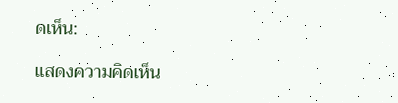ดเห็น:

แสดงความคิดเห็น